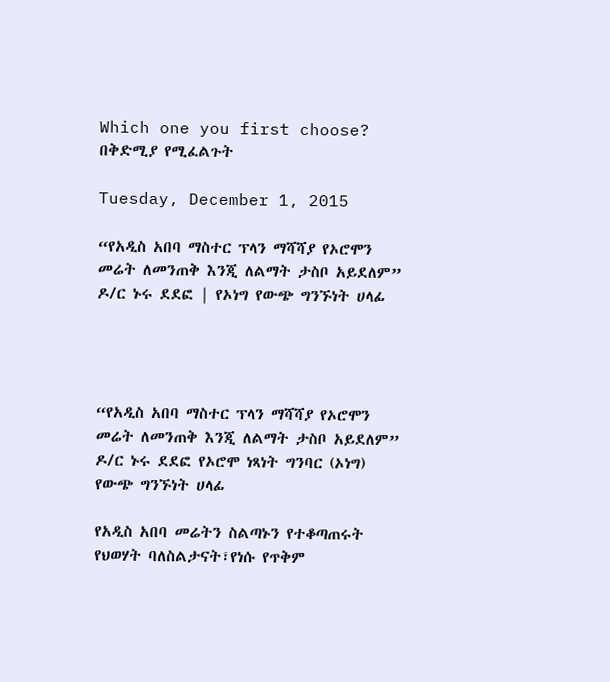Which one you first choose? በቅድሚያ የሚፈልጉት

Tuesday, December 1, 2015

“የአዲስ አበባ ማስተር ፕላን ማሻሻያ የኦሮሞን መሬት ለመንጠቅ እንጂ ለልማት ታስቦ አይደለም” ዶ/ር ኑሩ ደደፎ | የኦነግ የውጭ ግንኙነት ሀላፊ




“የአዲስ አበባ ማስተር ፕላን ማሻሻያ የኦሮሞን መሬት ለመንጠቅ እንጂ ለልማት ታስቦ አይደለም” ዶ/ር ኑሩ ደደፎ የኦሮሞ ነጻነት ግንባር (ኦነግ) የውጭ ግንኙነት ሀላፊ

የአዲስ አበባ መሬትን ስልጣኑን የተቆጣጠሩት የህወሃት ባለስልታናት፣የነሱ የጥቅም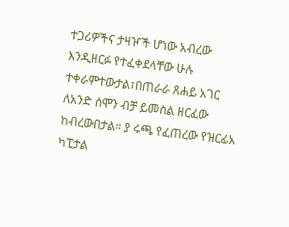ተጋሪዎችና ታዛዦች ሆነው አብረው እንዲዘርፉ የተፈቀደላቸው ሁሉ ተቀራምተውታል፣በጠራራ ጸሐይ አገር ለአንድ ሰሞን ብቻ ይመስል ዘርፈው ከብረውበታል። ያ ሩጫ የፈጠረው የዝርፊአ ካፒታል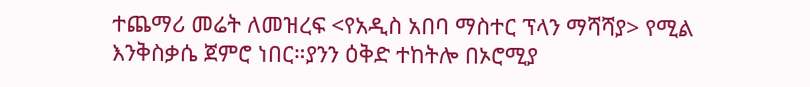ተጨማሪ መሬት ለመዝረፍ <የአዲስ አበባ ማስተር ፕላን ማሻሻያ> የሚል እንቅስቃሴ ጀምሮ ነበር።ያንን ዕቅድ ተከትሎ በኦሮሚያ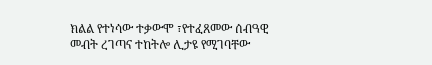ክልል የተነሳው ተቃውሞ ፣የተፈጸመው ሰብዓዊ መብት ረገጣና ተከትሎ ሊታዩ የሚገባቸው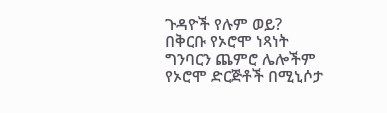ጉዳዮች የሉም ወይ? በቅርቡ የኦሮሞ ነጻነት ግንባርን ጨምሮ ሌሎችም የኦሮሞ ድርጅቶች በሚኒሶታ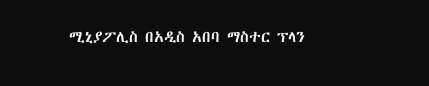ሚኒያፖሊስ በአዲስ አበባ ማስተር ፕላን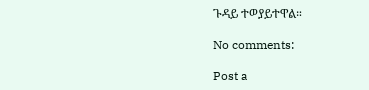ጉዳይ ተወያይተዋል።

No comments:

Post a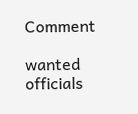Comment

wanted officials